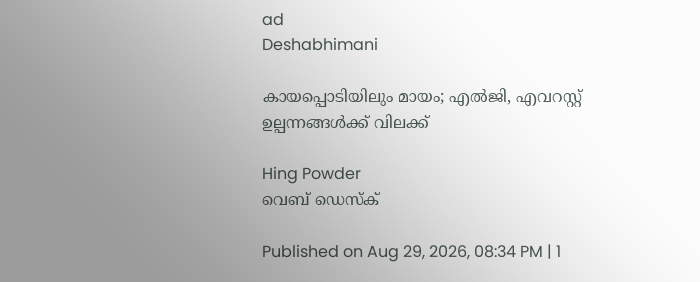ad
Deshabhimani

കായപ്പൊടിയിലും മായം; എൽജി, എവറസ്റ്റ് ഉല്പന്നങ്ങൾക്ക് വിലക്ക്

Hing Powder
വെബ് ഡെസ്ക്

Published on Aug 29, 2026, 08:34 PM | 1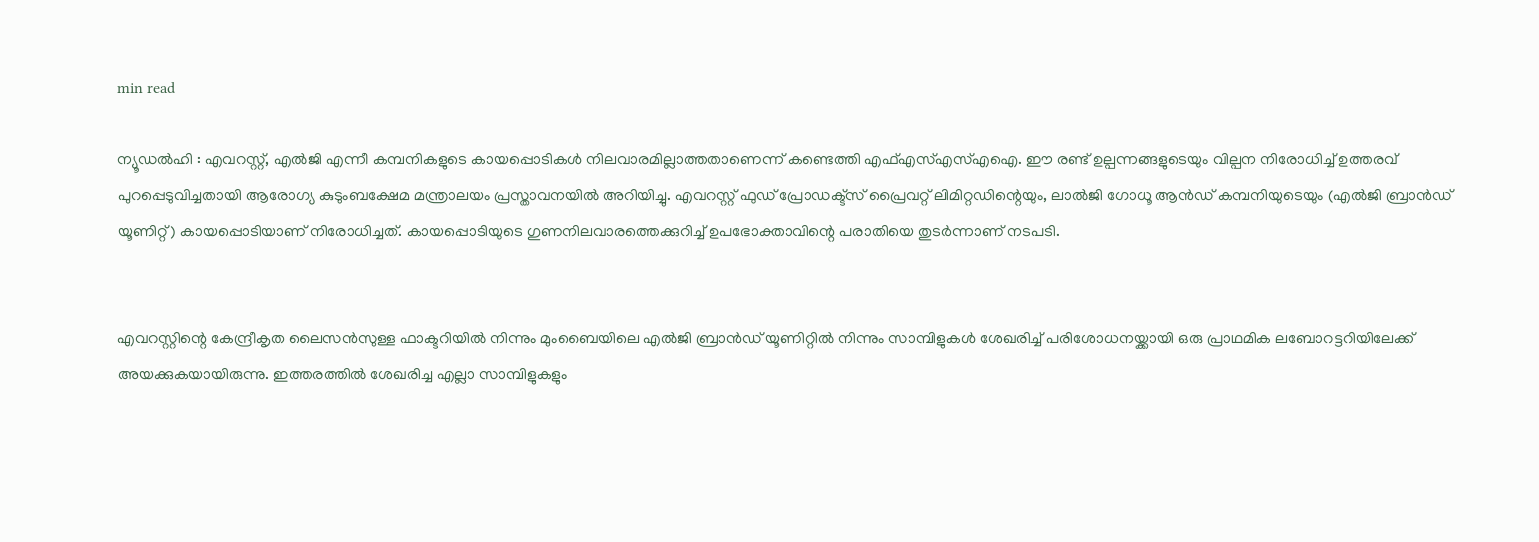min read

ന്യൂഡൽഹി : എവറസ്റ്റ്, എൽജി എന്നീ കമ്പനികളുടെ കായപ്പൊടികൾ നിലവാരമില്ലാത്തതാണെന്ന് കണ്ടെത്തി എഫ്‌എസ്‌എസ്‌എഐ. ഈ രണ്ട് ഉല്പന്നങ്ങളുടെയും വില്പന നിരോധിച്ച് ഉത്തരവ് പുറപ്പെടുവിച്ചതായി ആരോഗ്യ കുടുംബക്ഷേമ മന്ത്രാലയം പ്രസ്താവനയിൽ അറിയിച്ചു. എവറസ്റ്റ് ഫുഡ് പ്രോഡക്ട്സ് പ്രൈവറ്റ് ലിമിറ്റഡിന്റെയും, ലാൽജി ഗോധൂ ആൻഡ് കമ്പനിയുടെയും (എൽജി ബ്രാൻഡ് യൂണിറ്റ്) കായപ്പൊടിയാണ് നിരോധിച്ചത്. കായപ്പൊടിയുടെ ഗുണനിലവാരത്തെക്കുറിച്ച് ഉപഭോക്താവിന്റെ പരാതിയെ തുടർന്നാണ് നടപടി.


എവറസ്റ്റിന്റെ കേന്ദ്രീകൃത ലൈസൻസുള്ള ഫാക്ടറിയിൽ നിന്നും മുംബൈയിലെ എൽജി ബ്രാൻഡ് യൂണിറ്റിൽ നിന്നും സാമ്പിളുകൾ ശേഖരിച്ച് പരിശോധനയ്ക്കായി ഒരു പ്രാഥമിക ലബോറട്ടറിയിലേക്ക് അയക്കുകയായിരുന്നു. ഇത്തരത്തിൽ ശേഖരിച്ച എല്ലാ സാമ്പിളുകളും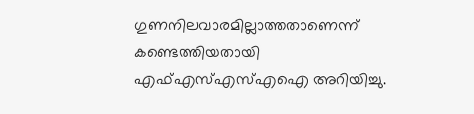ഗുണനിലവാരമില്ലാത്തതാണെന്ന് കണ്ടെത്തിയതായി എഫ്‌എസ്‌എസ്‌എഐ അറിയിച്ചു.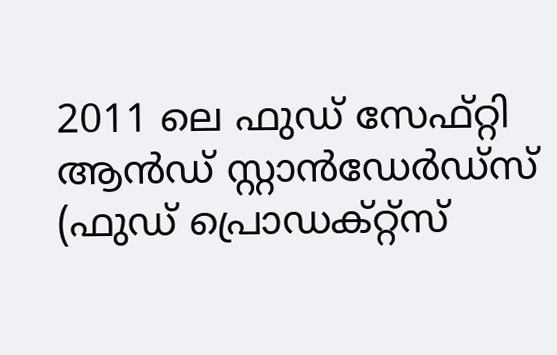2011 ലെ ഫുഡ് സേഫ്റ്റി ആൻഡ് സ്റ്റാൻഡേർഡ്സ് (ഫുഡ് പ്രൊഡക്റ്റ്സ്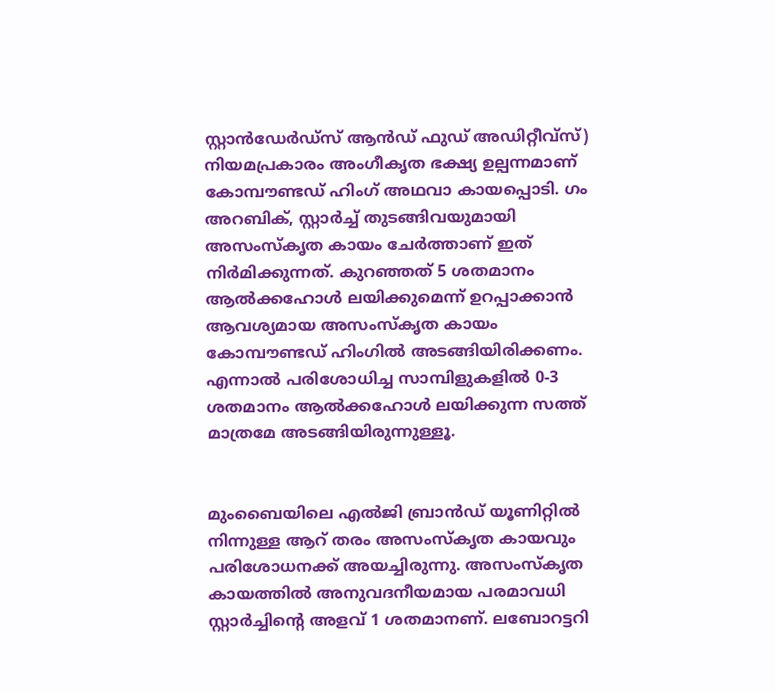സ്റ്റാൻഡേർഡ്സ് ആൻഡ് ഫുഡ് അഡിറ്റീവ്സ്) നിയമപ്രകാരം അംഗീകൃത ഭക്ഷ്യ ഉല്പന്നമാണ് കോമ്പൗണ്ടഡ് ഹിംഗ് അഥവാ കായപ്പൊടി. ഗം അറബിക്, സ്റ്റാർച്ച് തുടങ്ങിവയുമായി അസംസ്കൃത കായം ചേർത്താണ് ഇത് നിർമിക്കുന്നത്. കുറഞ്ഞത് 5 ശതമാനം ആൽക്കഹോൾ ലയിക്കുമെന്ന് ഉറപ്പാക്കാൻ ആവശ്യമായ അസംസ്കൃത കായം കോമ്പൗണ്ടഡ് ഹിംഗിൽ അടങ്ങിയിരിക്കണം. എന്നാൽ പരിശോധിച്ച സാമ്പിളുകളിൽ 0-3 ശതമാനം ആൽക്കഹോൾ ലയിക്കുന്ന സത്ത് മാത്രമേ അടങ്ങിയിരുന്നുള്ളൂ.


മുംബൈയിലെ എൽജി ബ്രാൻഡ് യൂണിറ്റിൽ നിന്നുള്ള ആറ് തരം അസംസ്കൃത കായവും പരിശോധനക്ക് അയച്ചിരുന്നു. അസംസ്കൃത കായത്തിൽ അനുവദനീയമായ പരമാവധി സ്റ്റാർച്ചിന്റെ അളവ് 1 ശതമാനണ്. ലബോറട്ടറി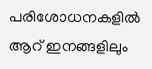പരിശോധനകളിൽ ആറ് ഇനങ്ങളിലും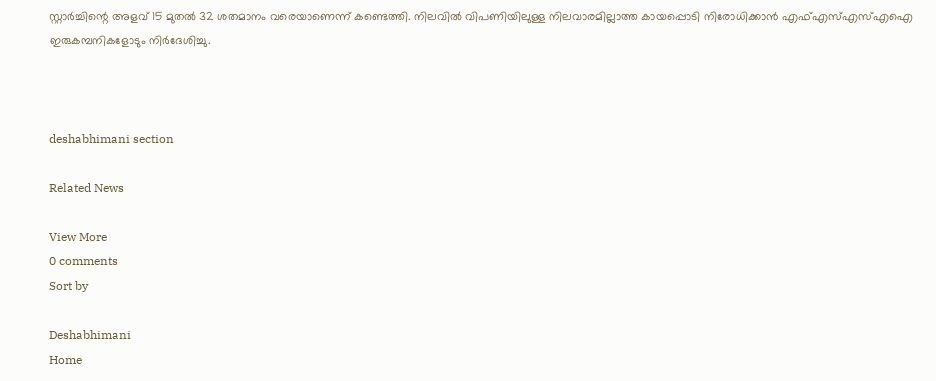സ്റ്റാർച്ചിന്റെ അളവ് 15 മുതൽ 32 ശതമാനം വരെയാണെന്ന് കണ്ടെത്തി. നിലവിൽ വിപണിയിലുള്ള നിലവാരമില്ലാത്ത കായപ്പൊടി നിരോധിക്കാൻ എഫ്എസ്എസ്എഐ ഇരുകമ്പനികളോടും നിർദേശിച്ചു.



deshabhimani section

Related News

View More
0 comments
Sort by

Deshabhimani
Home